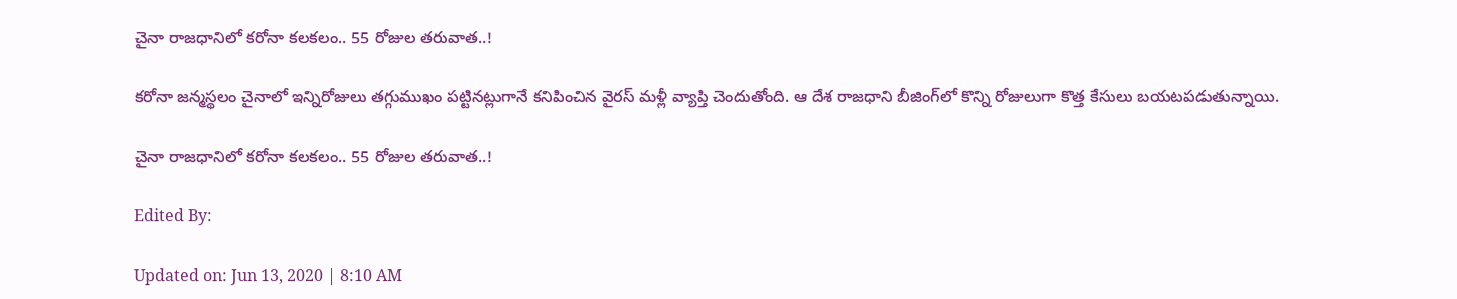చైనా రాజధానిలో కరోనా కలకలం.. 55 రోజుల తరువాత..!

కరోనా జన్మస్థలం చైనాలో ఇన్నిరోజులు తగ్గుముఖం పట్టినట్లుగానే కనిపించిన వైరస్ మళ్లీ వ్యాప్తి చెందుతోంది. ఆ దేశ రాజధాని బీజింగ్‌లో కొన్ని రోజులుగా కొత్త కేసులు బయటపడుతున్నాయి.

చైనా రాజధానిలో కరోనా కలకలం.. 55 రోజుల తరువాత..!

Edited By:

Updated on: Jun 13, 2020 | 8:10 AM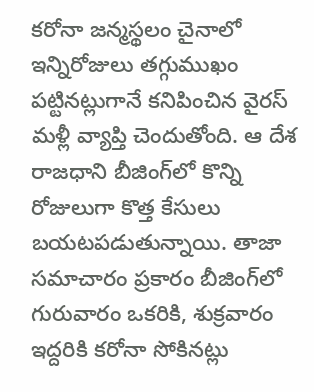కరోనా జన్మస్థలం చైనాలో ఇన్నిరోజులు తగ్గుముఖం పట్టినట్లుగానే కనిపించిన వైరస్ మళ్లీ వ్యాప్తి చెందుతోంది. ఆ దేశ రాజధాని బీజింగ్‌లో కొన్ని రోజులుగా కొత్త కేసులు బయటపడుతున్నాయి. తాజా సమాచారం ప్రకారం బీజింగ్‌లో గురువారం ఒకరికి, శుక్రవారం ఇద్దరికి కరోనా సోకినట్లు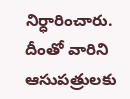నిర్ధారించారు. దీంతో వారిని ఆసుపత్రులకు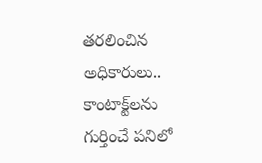తరలించిన అధికారులు.. కాంటాక్ట్‌లను గుర్తించే పనిలో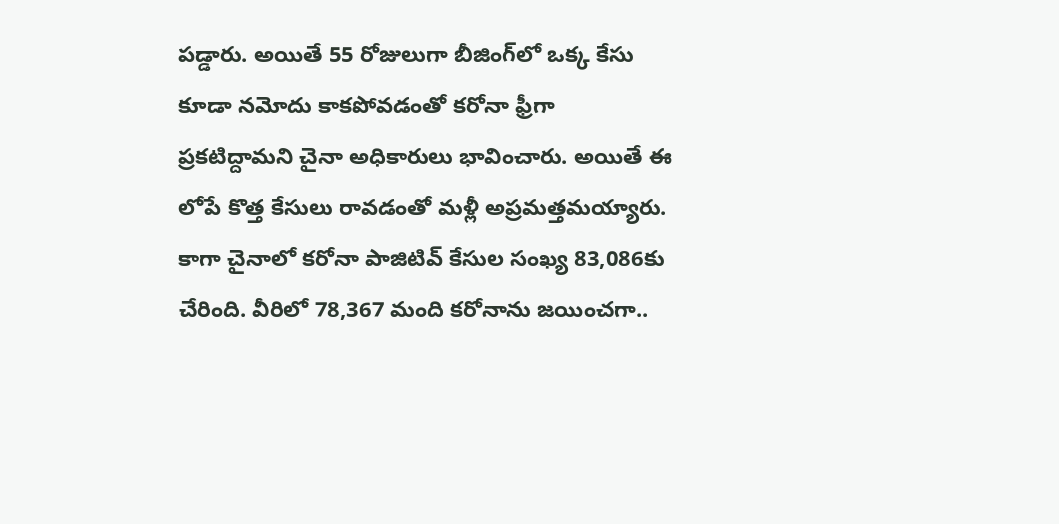పడ్డారు. అయితే 55 రోజులుగా బీజింగ్‌లో ఒక్క కేసు కూడా నమోదు కాకపోవడంతో కరోనా ఫ్రీగా ప్రకటిద్దామని చైనా అధికారులు భావించారు. అయితే ఈ లోపే కొత్త కేసులు రావడంతో మళ్లీ అప్రమత్తమయ్యారు. కాగా చైనాలో కరోనా పాజిటివ్ కేసుల సంఖ్య 83,086కు చేరింది. వీరిలో 78,367 మంది కరోనాను జయించగా..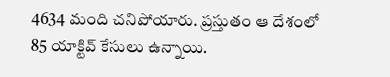4634 మంది చనిపోయారు. ప్రస్తుతం ఆ దేశంలో 85 యాక్టివ్ కేసులు ఉన్నాయి.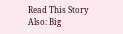Read This Story Also: Big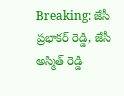Breaking: జేసీ ప్రభాకర్ రెడ్డి, జేసీ అస్మిత్ రెడ్డి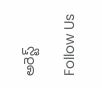అరెస్ట్

Follow Us